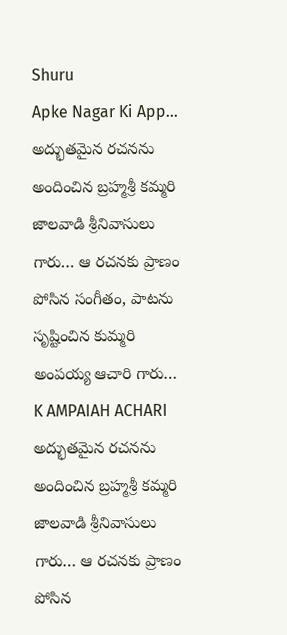Shuru
Apke Nagar Ki App…
అద్భుతమైన రచనను అందించిన బ్రహ్మశ్రీ కమ్మరి జాలవాడి శ్రీనివాసులు గారు… ఆ రచనకు ప్రాణం పోసిన సంగీతం, పాటను సృష్టించిన కుమ్మరి అంపయ్య ఆచారి గారు…
K AMPAIAH ACHARI
అద్భుతమైన రచనను అందించిన బ్రహ్మశ్రీ కమ్మరి జాలవాడి శ్రీనివాసులు గారు… ఆ రచనకు ప్రాణం పోసిన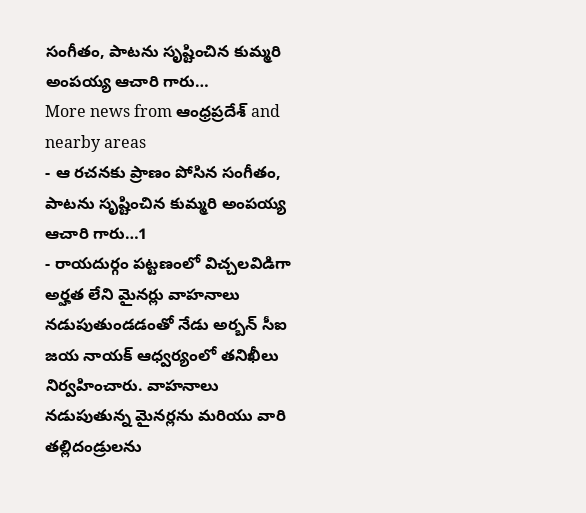సంగీతం, పాటను సృష్టించిన కుమ్మరి అంపయ్య ఆచారి గారు…
More news from ఆంధ్రప్రదేశ్ and nearby areas
- ఆ రచనకు ప్రాణం పోసిన సంగీతం, పాటను సృష్టించిన కుమ్మరి అంపయ్య ఆచారి గారు…1
- రాయదుర్గం పట్టణంలో విచ్చలవిడిగా అర్హత లేని మైనర్లు వాహనాలు నడుపుతుండడంతో నేడు అర్బన్ సీఐ జయ నాయక్ ఆధ్వర్యంలో తనిఖీలు నిర్వహించారు. వాహనాలు నడుపుతున్న మైనర్లను మరియు వారి తల్లిదండ్రులను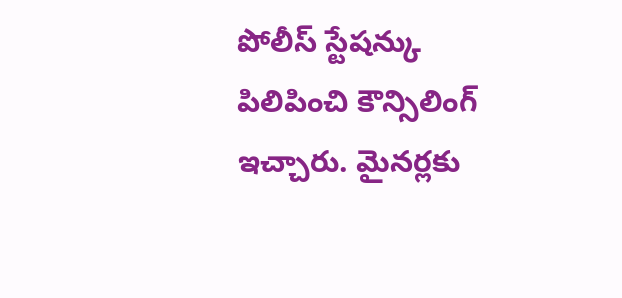పోలీస్ స్టేషన్కు పిలిపించి కౌన్సిలింగ్ ఇచ్చారు. మైనర్లకు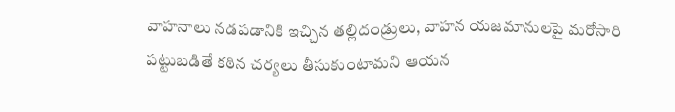వాహనాలు నడపడానికి ఇచ్చిన తల్లిదండ్రులు, వాహన యజమానులపై మరోసారి పట్టుబడితే కఠిన చర్యలు తీసుకుంటామని ఆయన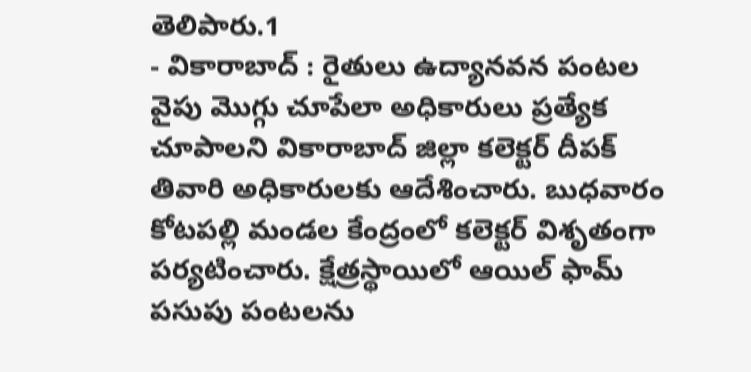తెలిపారు.1
- వికారాబాద్ : రైతులు ఉద్యానవన పంటల వైపు మొగ్గు చూపేలా అధికారులు ప్రత్యేక చూపాలని వికారాబాద్ జిల్లా కలెక్టర్ దీపక్ తివారి అధికారులకు ఆదేశించారు. బుధవారం కోటపల్లి మండల కేంద్రంలో కలెక్టర్ విశృతంగా పర్యటించారు. క్షేత్రస్థాయిలో ఆయిల్ ఫామ్ పసుపు పంటలను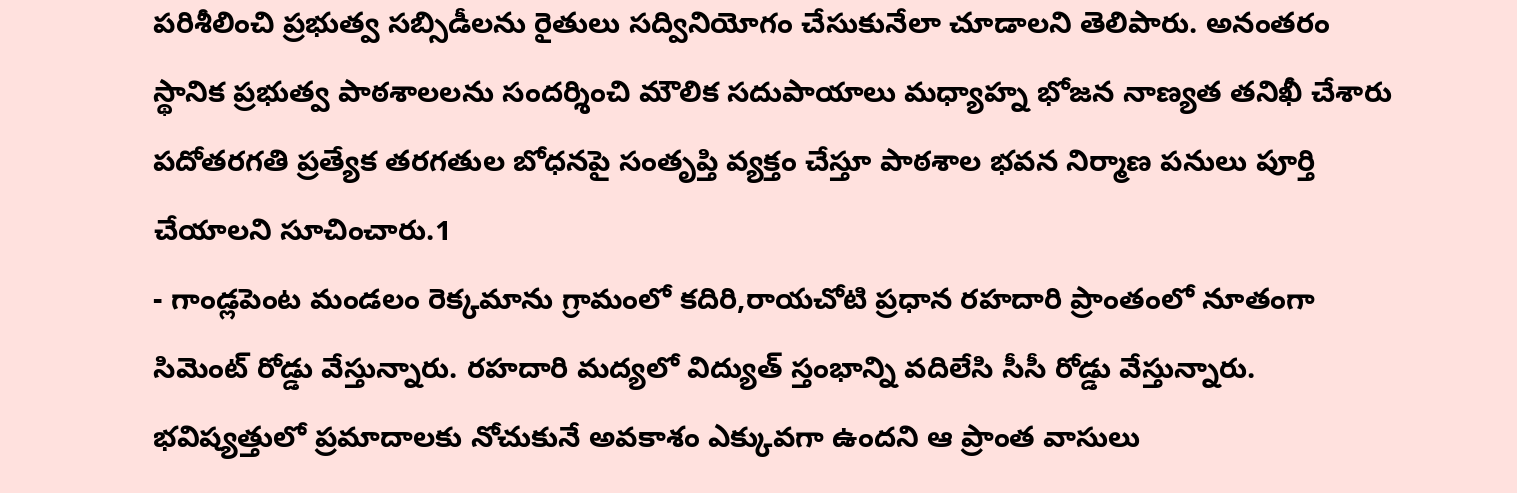పరిశీలించి ప్రభుత్వ సబ్సిడీలను రైతులు సద్వినియోగం చేసుకునేలా చూడాలని తెలిపారు. అనంతరం స్థానిక ప్రభుత్వ పాఠశాలలను సందర్శించి మౌలిక సదుపాయాలు మధ్యాహ్న భోజన నాణ్యత తనిఖీ చేశారు పదోతరగతి ప్రత్యేక తరగతుల బోధనపై సంతృప్తి వ్యక్తం చేస్తూ పాఠశాల భవన నిర్మాణ పనులు పూర్తి చేయాలని సూచించారు.1
- గాండ్లపెంట మండలం రెక్కమాను గ్రామంలో కదిరి,రాయచోటి ప్రధాన రహదారి ప్రాంతంలో నూతంగా సిమెంట్ రోడ్డు వేస్తున్నారు. రహదారి మద్యలో విద్యుత్ స్తంభాన్ని వదిలేసి సీసీ రోడ్డు వేస్తున్నారు. భవిష్యత్తులో ప్రమాదాలకు నోచుకునే అవకాశం ఎక్కువగా ఉందని ఆ ప్రాంత వాసులు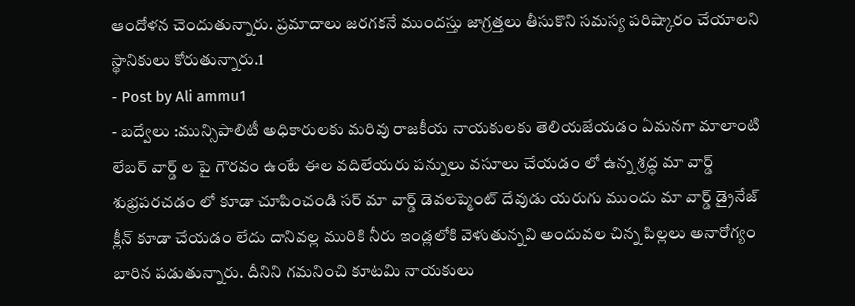ఆందోళన చెందుతున్నారు. ప్రమాదాలు జరగకనే ముందస్తు జాగ్రత్తలు తీసుకొని సమస్య పరిష్కారం చేయాలని స్థానికులు కోరుతున్నారు.1
- Post by Ali ammu1
- బద్వేలు :మున్సిపాలిటీ అధికారులకు మరివు రాజకీయ నాయకులకు తెలియజేయడం ఏమనగా మాలాంటి లేబర్ వార్డ్ ల పై గౌరవం ఉంటే ఈల వదిలేయరు పన్నులు వసూలు చేయడం లో ఉన్న శ్రద్ధ మా వార్డ్ శుభ్రపరచడం లో కూడా చూపించండి సర్ మా వార్డ్ డెవలప్మెంట్ దేవుడు యరుగు ముందు మా వార్డ్ డ్రైనేజ్ క్లీన్ కూడా చేయడం లేదు దానివల్ల మురికి నీరు ఇండ్లలోకి వెళుతున్నవి అందువల చిన్న పిల్లలు అనారోగ్యం బారిన పడుతున్నారు. దీనిని గమనించి కూటమి నాయకులు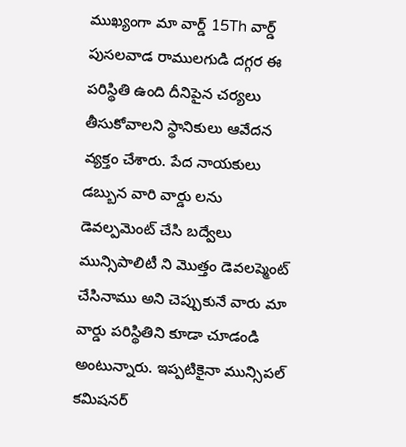ముఖ్యంగా మా వార్డ్ 15Th వార్డ్ పుసలవాడ రాములగుడి దగ్గర ఈ పరిస్థితి ఉంది దీనిపైన చర్యలు తీసుకోవాలని స్థానికులు ఆవేదన వ్యక్తం చేశారు. పేద నాయకులు డబ్బున వారి వార్డు లను డెవల్పమెంట్ చేసి బద్వేలు మున్సిపాలిటీ ని మొత్తం డెవలప్మెంట్ చేసినాము అని చెప్పుకునే వారు మా వార్డు పరిస్థితిని కూడా చూడండి అంటున్నారు. ఇప్పటికైనా మున్సిపల్ కమిషనర్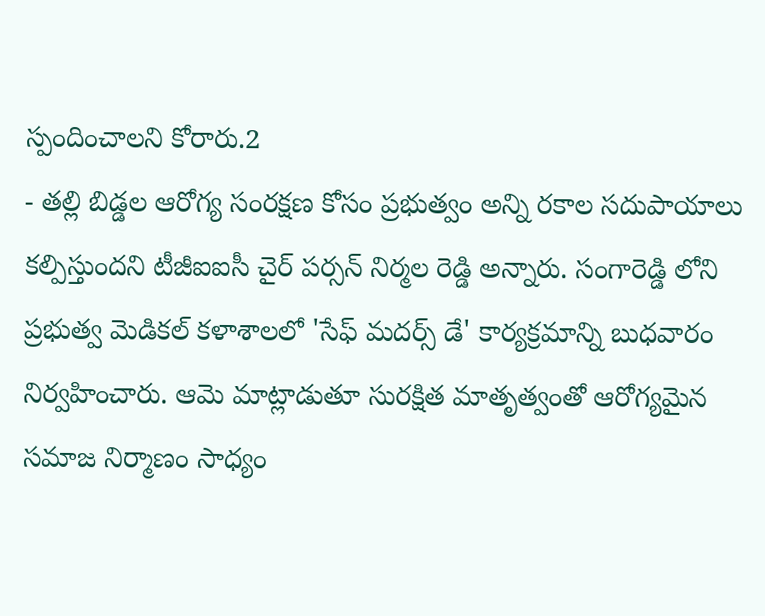స్పందించాలని కోరారు.2
- తల్లి బిడ్డల ఆరోగ్య సంరక్షణ కోసం ప్రభుత్వం అన్ని రకాల సదుపాయాలు కల్పిస్తుందని టీజీఐఐసీ చైర్ పర్సన్ నిర్మల రెడ్డి అన్నారు. సంగారెడ్డి లోని ప్రభుత్వ మెడికల్ కళాశాలలో 'సేఫ్ మదర్స్ డే' కార్యక్రమాన్ని బుధవారం నిర్వహించారు. ఆమె మాట్లాడుతూ సురక్షిత మాతృత్వంతో ఆరోగ్యమైన సమాజ నిర్మాణం సాధ్యం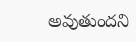అవుతుందని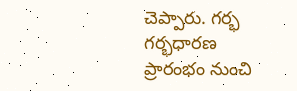చెప్పారు. గర్భ గర్భధారణ ప్రారంభం నుంచి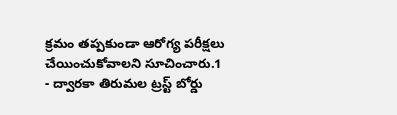క్రమం తప్పకుండా ఆరోగ్య పరీక్షలు చేయించుకోవాలని సూచించారు.1
- ద్వారకా తిరుమల ట్రస్ట్ బోర్డు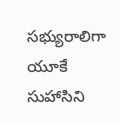సభ్యురాలిగా యూకే సుహాసిని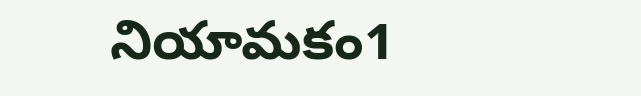నియామకం1